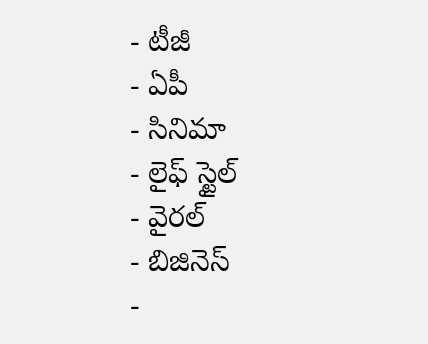- టీజీ
- ఏపీ
- సినిమా
- లైఫ్ స్టైల్
- వైరల్
- బిజినెస్
-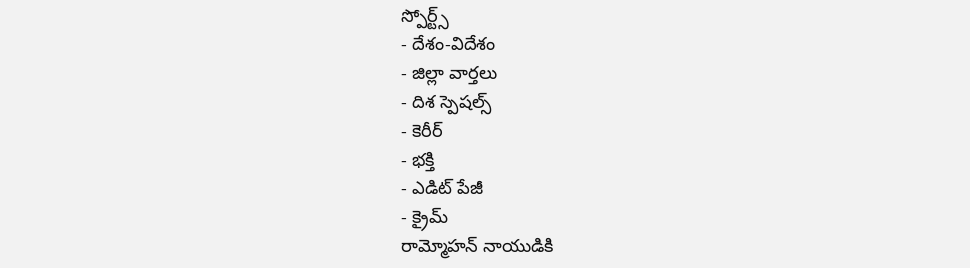స్పోర్ట్స్
- దేశం-విదేశం
- జిల్లా వార్తలు
- దిశ స్పెషల్స్
- కెరీర్
- భక్తి
- ఎడిట్ పేజీ
- క్రైమ్
రామ్మోహన్ నాయుడికి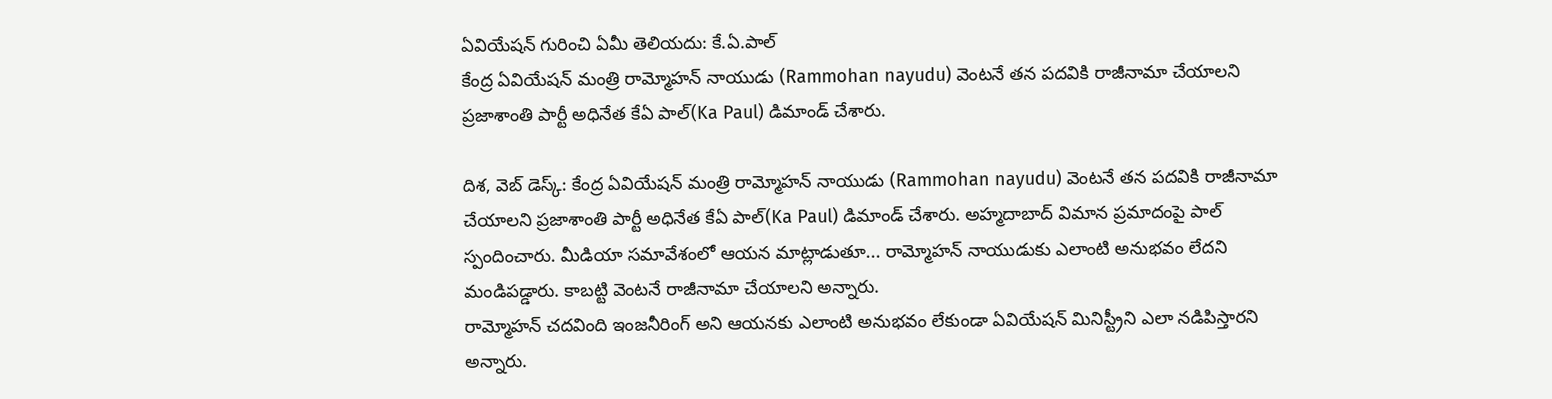ఏవియేషన్ గురించి ఏమీ తెలియదు: కే.ఏ.పాల్
కేంద్ర ఏవియేషన్ మంత్రి రామ్మోహన్ నాయుడు (Rammohan nayudu) వెంటనే తన పదవికి రాజీనామా చేయాలని ప్రజాశాంతి పార్టీ అధినేత కేఏ పాల్(Ka Paul) డిమాండ్ చేశారు.

దిశ, వెబ్ డెస్క్: కేంద్ర ఏవియేషన్ మంత్రి రామ్మోహన్ నాయుడు (Rammohan nayudu) వెంటనే తన పదవికి రాజీనామా చేయాలని ప్రజాశాంతి పార్టీ అధినేత కేఏ పాల్(Ka Paul) డిమాండ్ చేశారు. అహ్మదాబాద్ విమాన ప్రమాదంపై పాల్ స్పందించారు. మీడియా సమావేశంలో ఆయన మాట్లాడుతూ... రామ్మోహన్ నాయుడుకు ఎలాంటి అనుభవం లేదని మండిపడ్డారు. కాబట్టి వెంటనే రాజీనామా చేయాలని అన్నారు.
రామ్మోహన్ చదవింది ఇంజనీరింగ్ అని ఆయనకు ఎలాంటి అనుభవం లేకుండా ఏవియేషన్ మినిస్ట్రీని ఎలా నడిపిస్తారని అన్నారు.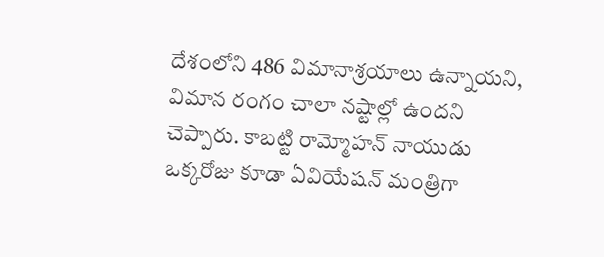దేశంలోని 486 విమానాశ్రయాలు ఉన్నాయని, విమాన రంగం చాలా నష్టాల్లో ఉందని చెప్పారు. కాబట్టి రామ్మోహన్ నాయుడు ఒక్కరోజు కూడా ఏవియేషన్ మంత్రిగా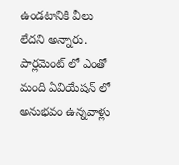ఉండటానికి వీలు లేదని అన్నారు. పార్లమెంట్ లో ఎంతో మంది ఏవియేషన్ లో అనుభవం ఉన్నవాళ్లు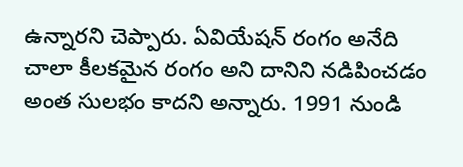ఉన్నారని చెప్పారు. ఏవియేషన్ రంగం అనేది చాలా కీలకమైన రంగం అని దానిని నడిపించడం అంత సులభం కాదని అన్నారు. 1991 నుండి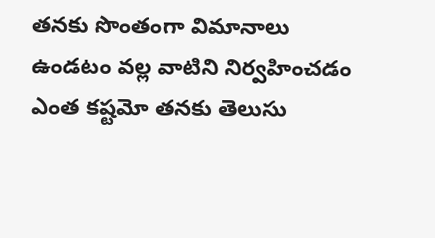తనకు సొంతంగా విమానాలు ఉండటం వల్ల వాటిని నిర్వహించడం ఎంత కష్టమో తనకు తెలుసు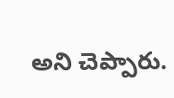అని చెప్పారు.